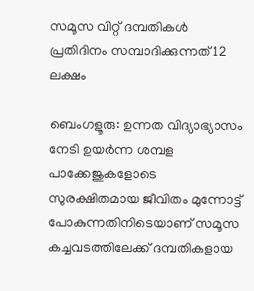സമൂസ വിറ്റ് ദമ്പതികൾ പ്രതിദിനം സമ്പാദിക്കുന്നത് 12 ലക്ഷം

ബെംഗളൂരു: ഉന്നത വിദ്യാഭ്യാസം നേടി ഉയര്‍ന്ന ശമ്പള പാക്കേജുകളോടെ സുരക്ഷിതമായ ജീവിതം മുന്നോട്ട് പോകുന്നതിനിടെയാണ് സമൂസ കച്ചവടത്തിലേക്ക് ദമ്പതികളായ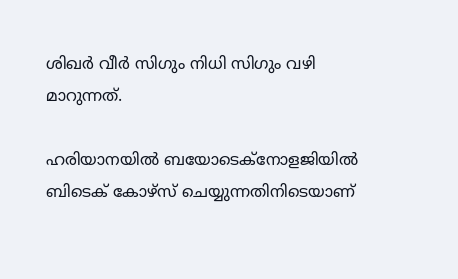ശിഖർ വീർ സിഗും നിധി സിഗും വഴി മാറുന്നത്.

ഹരിയാനയില്‍ ബയോടെക്‌നോളജിയില്‍ ബിടെക് കോഴ്സ് ചെയ്യുന്നതിനിടെയാണ്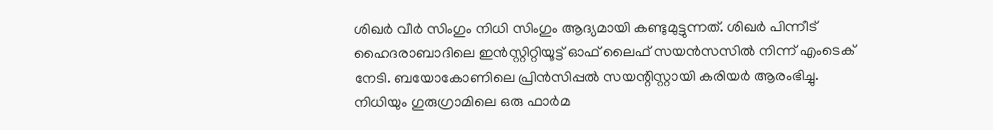ശിഖര്‍ വീര്‍ സിംഗും നിധി സിംഗും ആദ്യമായി കണ്ടുമുട്ടുന്നത്. ശിഖര്‍ പിന്നീട് ഹൈദരാബാദിലെ ഇന്‍സ്റ്റിറ്റിയൂട്ട് ഓഫ് ലൈഫ് സയന്‍സസില്‍ നിന്ന് എംടെക് നേടി. ബയോകോണിലെ പ്രിന്‍സിപ്പല്‍ സയന്റിസ്റ്റായി കരിയര്‍ ആരംഭിച്ചു. നിധിയും ഗുരുഗ്രാമിലെ ഒരു ഫാര്‍മ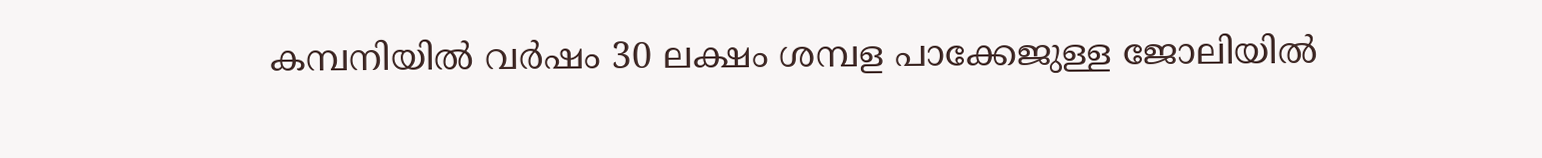കമ്പനിയില്‍ വര്‍ഷം 30 ലക്ഷം ശമ്പള പാക്കേജുള്ള ജോലിയില്‍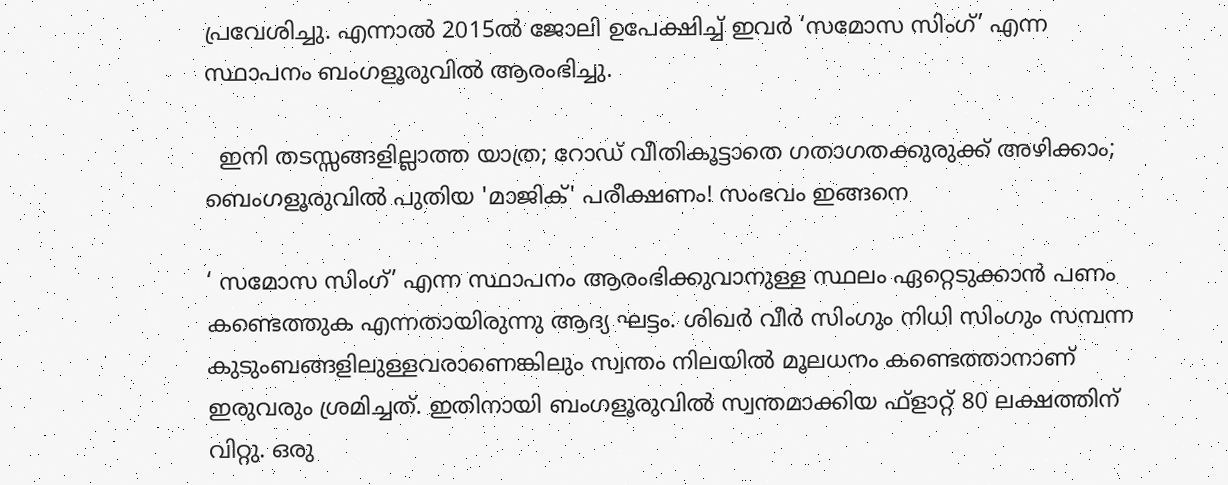പ്രവേശിച്ചു. എന്നാല്‍ 2015ല്‍ ജോലി ഉപേക്ഷിച്ച്‌ ഇവര്‍ ‘സമോസ സിംഗ്’ എന്ന സ്ഥാപനം ബംഗളൂരുവില്‍ ആരംഭിച്ചു.

  ഇനി തടസ്സങ്ങളില്ലാത്ത യാത്ര; റോഡ് വീതികൂട്ടാതെ ഗതാഗതക്കുരുക്ക് അഴിക്കാം; ബെംഗളൂരുവിൽ പുതിയ 'മാജിക്' പരീക്ഷണം! സംഭവം ഇങ്ങനെ

‘ സമോസ സിംഗ്’ എന്ന സ്ഥാപനം ആരംഭിക്കുവാനുള്ള സ്ഥലം ഏറ്റെടുക്കാന്‍ പണം കണ്ടെത്തുക എന്നതായിരുന്നു ആദ്യ ഘട്ടം. ശിഖര്‍ വീര്‍ സിംഗും നിധി സിംഗും സമ്പന്ന കുടുംബങ്ങളിലുള്ളവരാണെങ്കിലും സ്വന്തം നിലയില്‍ മൂലധനം കണ്ടെത്താനാണ് ഇരുവരും ശ്രമിച്ചത്. ഇതിനായി ബംഗളൂരുവില്‍ സ്വന്തമാക്കിയ ഫ്ളാറ്റ് 80 ലക്ഷത്തിന് വിറ്റു. ഒരു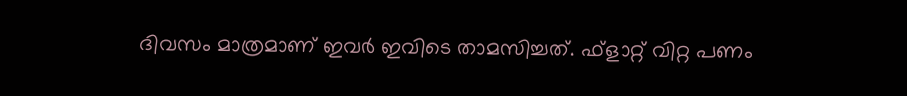ദിവസം മാത്രമാണ് ഇവര്‍ ഇവിടെ താമസിച്ചത്. ഫ്ളാറ്റ് വിറ്റ പണം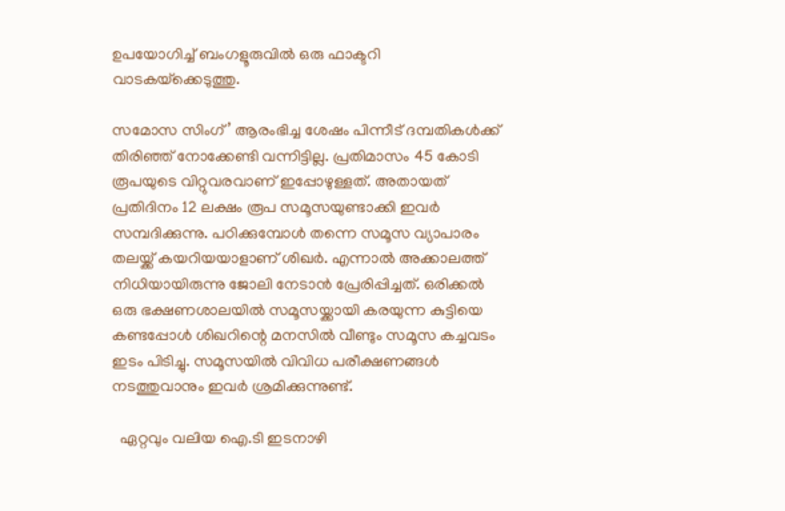ഉപയോഗിച്ച്‌ ബംഗളൂരുവില്‍ ഒരു ഫാക്ടറി വാടകയ്‌ക്കെടുത്തു.

സമോസ സിംഗ്’ ആരംഭിച്ച ശേഷം പിന്നീട് ദമ്പതികള്‍ക്ക് തിരിഞ്ഞ് നോക്കേണ്ടി വന്നിട്ടില്ല. പ്രതിമാസം 45 കോടി രൂപയുടെ വിറ്റുവരവാണ് ഇപ്പോഴുള്ളത്. അതായത് പ്രതിദിനം 12 ലക്ഷം രൂപ സമൂസയുണ്ടാക്കി ഇവര്‍ സമ്പദിക്കുന്നു. പഠിക്കുമ്പോള്‍ തന്നെ സമൂസ വ്യാപാരം തലയ്ക്ക് കയറിയയാളാണ് ശിഖര്‍. എന്നാല്‍ അക്കാലത്ത് നിധിയായിരുന്നു ജോലി നേടാന്‍ പ്രേരിപ്പിച്ചത്. ഒരിക്കൽ ഒരു ഭക്ഷണശാലയില്‍ സമൂസയ്ക്കായി കരയുന്ന കുട്ടിയെ കണ്ടപ്പോള്‍ ശിഖറിന്റെ മനസില്‍ വീണ്ടും സമൂസ കച്ചവടം ഇടം പിടിച്ചു. സമൂസയില്‍ വിവിധ പരീക്ഷണങ്ങള്‍ നടത്തുവാനും ഇവര്‍ ശ്രമിക്കുന്നുണ്ട്.

  ഏറ്റവും വലിയ ഐ.ടി ഇടനാഴി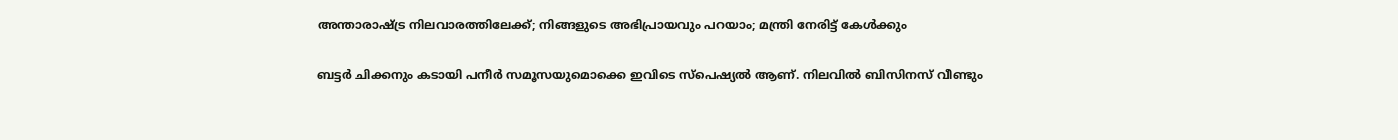അന്താരാഷ്ട്ര നിലവാരത്തിലേക്ക്; നിങ്ങളുടെ അഭിപ്രായവും പറയാം; മന്ത്രി നേരിട്ട് കേൾക്കും

ബട്ടര്‍ ചിക്കനും കടായി പനീര്‍ സമൂസയുമൊക്കെ ഇവിടെ സ്പെഷ്യൽ ആണ്. നിലവില്‍ ബിസിനസ് വീണ്ടും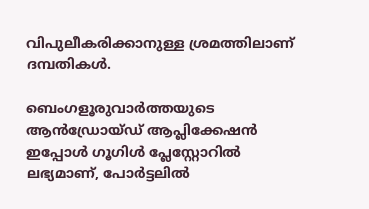വിപുലീകരിക്കാനുള്ള ശ്രമത്തിലാണ് ദമ്പതികള്‍.

ബെംഗളൂരുവാർത്തയുടെ ആൻഡ്രോയ്ഡ് ആപ്ലിക്കേഷൻ ഇപ്പോൾ ഗൂഗിൾ പ്ലേസ്റ്റോറിൽ ലഭ്യമാണ്, പോർട്ടലിൽ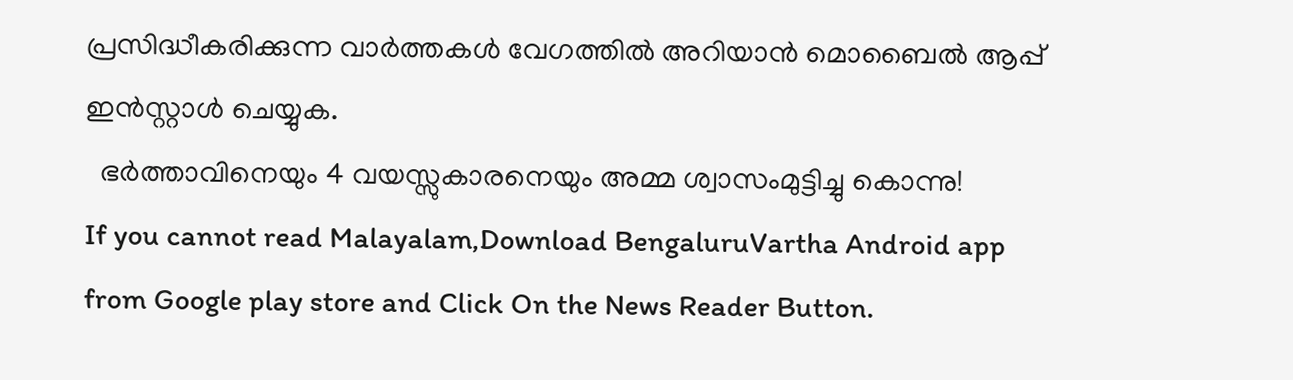പ്രസിദ്ധീകരിക്കുന്ന വാർത്തകൾ വേഗത്തിൽ അറിയാൻ മൊബൈൽ ആപ്പ് ഇൻസ്റ്റാൾ ചെയ്യുക.
  ഭർത്താവിനെയും 4 വയസ്സുകാരനെയും അമ്മ ശ്വാസംമുട്ടിച്ചു കൊന്നു!
If you cannot read Malayalam,Download BengaluruVartha Android app from Google play store and Click On the News Reader Button.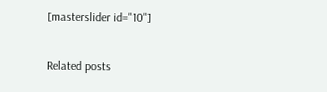[masterslider id="10"]

Related posts